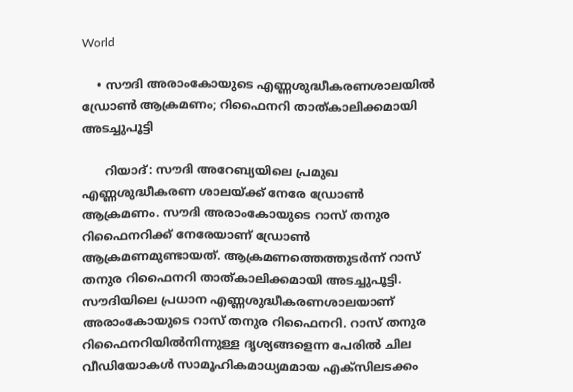World

    • സൗദി അരാംകോയുടെ എണ്ണശുദ്ധീകരണശാലയിൽ ഡ്രോൺ ആക്രമണം; റിഫൈനറി താത്കാലിക്കമായി അടച്ചുപൂട്ടി

      റിയാദ്: സൗദി അറേബ്യയിലെ പ്രമുഖ എണ്ണശുദ്ധീകരണ ശാലയ്ക്ക് നേരേ ഡ്രോൺ ആക്രമണം. സൗദി അരാംകോയുടെ റാസ് തനുര റിഫൈനറിക്ക് നേരേയാണ് ഡ്രോൺ ആക്രമണമുണ്ടായത്. ആക്രമണത്തെത്തുടർന്ന് റാസ് തനുര റിഫൈനറി താത്കാലിക്കമായി അടച്ചുപൂട്ടി. സൗദിയിലെ പ്രധാന എണ്ണശുദ്ധീകരണശാലയാണ് അരാംകോയുടെ റാസ് തനുര റിഫൈനറി. റാസ് തനുര റിഫൈനറിയിൽനിന്നുള്ള ദൃശ്യങ്ങളെന്ന പേരിൽ ചില വീഡിയോകൾ സാമൂഹികമാധ്യമമായ എക്‌സിലടക്കം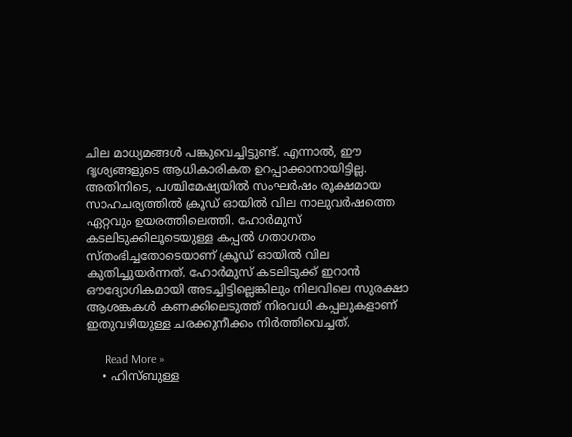ചില മാധ്യമങ്ങൾ പങ്കുവെച്ചിട്ടുണ്ട്. എന്നാൽ, ഈ ദൃശ്യങ്ങളുടെ ആധികാരികത ഉറപ്പാക്കാനായിട്ടില്ല. അതിനിടെ, പശ്ചിമേഷ്യയിൽ സംഘർഷം രൂക്ഷമായ സാഹചര്യത്തിൽ ക്രൂഡ് ഓയിൽ വില നാലുവർഷത്തെ ഏറ്റവും ഉയരത്തിലെത്തി. ഹോർമുസ് കടലിടുക്കിലൂടെയുള്ള കപ്പൽ ഗതാഗതം സ്തംഭിച്ചതോടെയാണ് ക്രൂഡ് ഓയിൽ വില കുതിച്ചുയർന്നത്. ഹോർമുസ് കടലിടുക്ക് ഇറാൻ ഔദ്യോഗികമായി അടച്ചിട്ടില്ലെങ്കിലും നിലവിലെ സുരക്ഷാ ആശങ്കകൾ കണക്കിലെടുത്ത് നിരവധി കപ്പലുകളാണ് ഇതുവഴിയുള്ള ചരക്കുനീക്കം നിർത്തിവെച്ചത്.

      Read More »
    • ഹിസ്ബുള്ള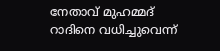നേതാവ് മുഹമ്മദ് റാദിനെ വധിച്ചുവെന്ന്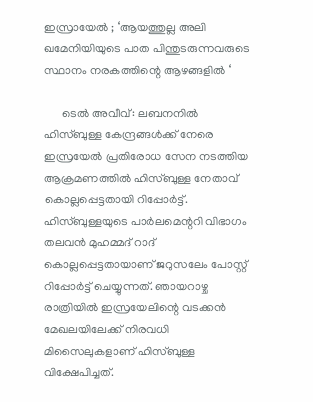ഇസ്രായേൽ ; ‘ആയത്തുല്ല അലി ഖമേനിയിയുടെ പാത പിന്തുടരുന്നവരുടെ സ്ഥാനം നരകത്തിന്റെ ആഴങ്ങളിൽ ‘

      ടെൽ അവീവ്: ലബനനിൽ ഹിസ്ബുള്ള കേന്ദ്രങ്ങൾക്ക് നേരെ ഇസ്രയേൽ പ്രതിരോധ സേന നടത്തിയ ആക്രമണത്തിൽ ഹിസ്ബുള്ള നേതാവ് കൊല്ലപ്പെട്ടതായി റിപ്പോർട്ട്. ഹിസ്ബുള്ളയുടെ പാർലമെന്ററി വിഭാഗം തലവൻ മുഹമ്മദ് റാദ് കൊല്ലപ്പെട്ടതായാണ് ജറുസലേം പോസ്റ്റ് റിപ്പോർട്ട് ചെയ്യുന്നത്. ഞായറാഴ്ച രാത്രിയിൽ ഇസ്രയേലിന്റെ വടക്കൻ മേഖലയിലേക്ക് നിരവധി മിസൈലുകളാണ് ഹിസ്ബുള്ള വിക്ഷേപിച്ചത്.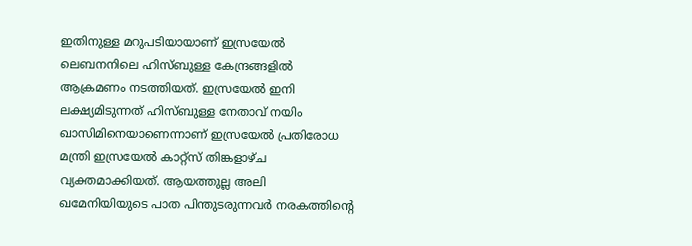ഇതിനുള്ള മറുപടിയായാണ് ഇസ്രയേൽ ലെബനനിലെ ഹിസ്ബുള്ള കേന്ദ്രങ്ങളിൽ ആക്രമണം നടത്തിയത്. ഇസ്രയേൽ ഇനി ലക്ഷ്യമിടുന്നത് ഹിസ്ബുള്ള നേതാവ് നയിം ഖാസിമിനെയാണെന്നാണ് ഇസ്രയേൽ പ്രതിരോധ മന്ത്രി ഇസ്രയേൽ കാറ്റ്സ് തിങ്കളാഴ്ച വ്യക്തമാക്കിയത്. ആയത്തുല്ല അലി ഖമേനിയിയുടെ പാത പിന്തുടരുന്നവർ നരകത്തിന്റെ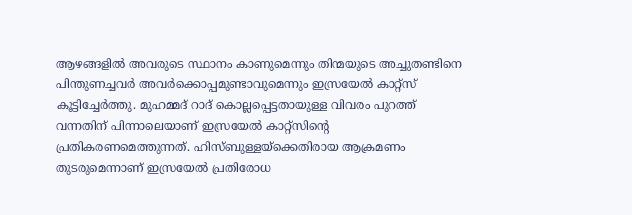ആഴങ്ങളിൽ അവരുടെ സ്ഥാനം കാണുമെന്നും തിന്മയുടെ അച്ചുതണ്ടിനെ പിന്തുണച്ചവർ അവർക്കൊപ്പമുണ്ടാവുമെന്നും ഇസ്രയേൽ കാറ്റ്സ് കൂട്ടിച്ചേർത്തു. മുഹമ്മദ് റാദ് കൊല്ലപ്പെട്ടതായുള്ള വിവരം പുറത്ത് വന്നതിന് പിന്നാലെയാണ് ഇസ്രയേൽ കാറ്റ്സിന്റെ പ്രതികരണമെത്തുന്നത്. ഹിസ്ബുള്ളയ്ക്കെതിരായ ആക്രമണം തുടരുമെന്നാണ് ഇസ്രയേൽ പ്രതിരോധ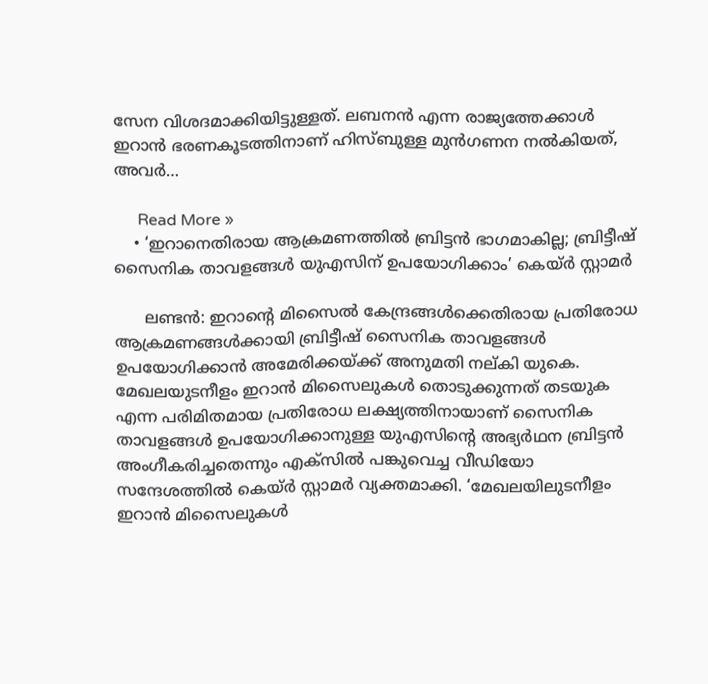സേന വിശദമാക്കിയിട്ടുള്ളത്. ലബനൻ എന്ന രാജ്യത്തേക്കാൾ ഇറാൻ ഭരണകൂടത്തിനാണ് ഹിസ്ബുള്ള മുൻഗണന നൽകിയത്, അവർ…

      Read More »
    • ‘ഇറാനെതിരായ ആക്രമണത്തിൽ ബ്രിട്ടൻ ഭാഗമാകില്ല; ബ്രിട്ടീഷ് സൈനിക താവളങ്ങൾ യുഎസിന് ഉപയോഗിക്കാം’ കെയ്ർ സ്റ്റാമർ

      ലണ്ടൻ: ഇറാന്റെ മിസൈൽ കേന്ദ്രങ്ങൾക്കെതിരായ പ്രതിരോധ ആക്രമണങ്ങൾക്കായി ബ്രിട്ടീഷ് സൈനിക താവളങ്ങൾ ഉപയോഗിക്കാൻ അമേരിക്കയ്ക്ക് അനുമതി നല്കി യുകെ. മേഖലയുടനീളം ഇറാൻ മിസൈലുകൾ തൊടുക്കുന്നത് തടയുക എന്ന പരിമിതമായ പ്രതിരോധ ലക്ഷ്യത്തിനായാണ് സൈനിക താവളങ്ങൾ ഉപയോഗിക്കാനുള്ള യുഎസിന്റെ അഭ്യർഥന ബ്രിട്ടൻ അംഗീകരിച്ചതെന്നും എക്‌സിൽ പങ്കുവെച്ച വീഡിയോ സന്ദേശത്തിൽ കെയ്ർ സ്റ്റാമർ വ്യക്തമാക്കി. ‘മേഖലയിലുടനീളം ഇറാൻ മിസൈലുകൾ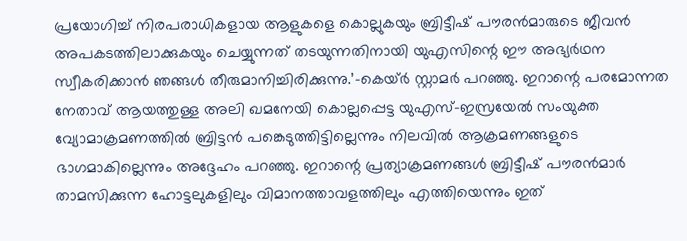പ്രയോഗിച്ച് നിരപരാധികളായ ആളുകളെ കൊല്ലുകയും ബ്രിട്ടീഷ് പൗരൻമാരുടെ ജീവൻ അപകടത്തിലാക്കുകയും ചെയ്യുന്നത് തടയുന്നതിനായി യുഎസിന്റെ ഈ അഭ്യർഥന സ്വീകരിക്കാൻ ഞങ്ങൾ തീരുമാനിച്ചിരിക്കുന്നു.’-കെയ്ർ സ്റ്റാമർ പറഞ്ഞു. ഇറാന്റെ പരമോന്നത നേതാവ് ആയത്തുള്ള അലി ഖമനേയി കൊല്ലപ്പെട്ട യുഎസ്-ഇസ്രയേൽ സംയുക്ത വ്യോമാക്രമണത്തിൽ ബ്രിട്ടൻ പങ്കെടുത്തിട്ടില്ലെന്നും നിലവിൽ ആക്രമണങ്ങളുടെ ഭാഗമാകില്ലെന്നും അദ്ദേഹം പറഞ്ഞു. ഇറാന്റെ പ്രത്യാക്രമണങ്ങൾ ബ്രിട്ടീഷ് പൗരൻമാർ താമസിക്കുന്ന ഹോട്ടലുകളിലും വിമാനത്താവളത്തിലും എത്തിയെന്നും ഇത്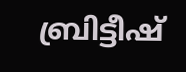ബ്രിട്ടീഷ്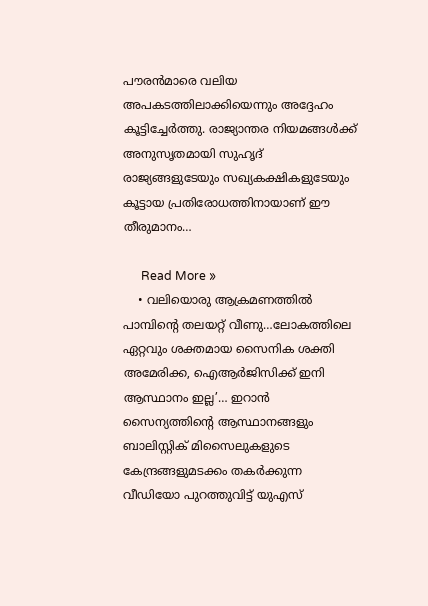പൗരൻമാരെ വലിയ അപകടത്തിലാക്കിയെന്നും അദ്ദേഹം കൂട്ടിച്ചേർത്തു. രാജ്യാന്തര നിയമങ്ങൾക്ക് അനുസൃതമായി സുഹൃദ് രാജ്യങ്ങളുടേയും സഖ്യകക്ഷികളുടേയും കൂട്ടായ പ്രതിരോധത്തിനായാണ് ഈ തീരുമാനം…

      Read More »
    • വലിയൊരു ആക്രമണത്തിൽ പാമ്പിന്റെ തലയറ്റ് വീണു…ലോകത്തിലെ ഏറ്റവും ശക്തമായ സൈനിക ശക്തി അമേരിക്ക, ഐആർജിസിക്ക് ഇനി ആസ്ഥാനം ഇല്ല’… ഇറാൻ സൈന്യത്തിന്റെ ആസ്ഥാനങ്ങളും ബാലിസ്റ്റിക് മിസൈലുകളുടെ കേന്ദ്രങ്ങളുമടക്കം തകർക്കുന്ന വീഡിയോ പുറത്തുവിട്ട് യുഎസ്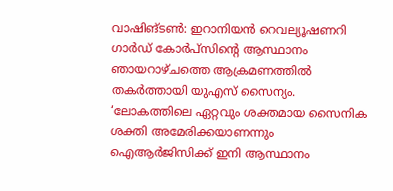വാഷിങ്ടൺ: ഇറാനിയൻ റെവല്യൂഷണറി ഗാർഡ് കോർപ്‌സിന്റെ ആസ്ഥാനം ഞായറാഴ്ചത്തെ ആക്രമണത്തിൽ തകർത്തായി യുഎസ് സൈന്യം. ‘ലോകത്തിലെ ഏറ്റവും ശക്തമായ സൈനിക ശക്തി അമേരിക്കയാണന്നും ഐആർജിസിക്ക് ഇനി ആസ്ഥാനം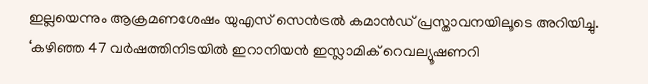ഇല്ലയെന്നും ആക്രമണശേഷം യുഎസ് സെൻട്രൽ കമാൻഡ് പ്രസ്താവനയിലൂടെ അറിയിച്ചു. ‘കഴിഞ്ഞ 47 വർഷത്തിനിടയിൽ ഇറാനിയൻ ഇസ്ലാമിക് റെവല്യൂഷണറി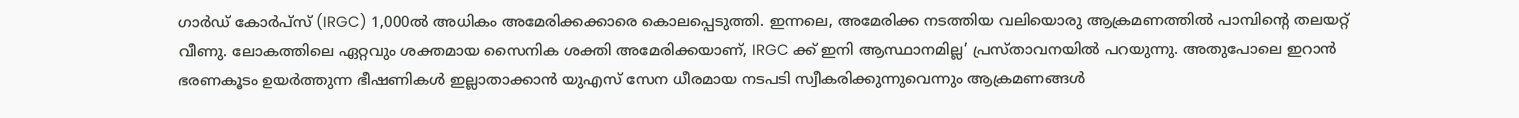ഗാർഡ് കോർപ്സ് (IRGC) 1,000ൽ അധികം അമേരിക്കക്കാരെ കൊലപ്പെടുത്തി. ഇന്നലെ, അമേരിക്ക നടത്തിയ വലിയൊരു ആക്രമണത്തിൽ പാമ്പിന്റെ തലയറ്റ് വീണു. ലോകത്തിലെ ഏറ്റവും ശക്തമായ സൈനിക ശക്തി അമേരിക്കയാണ്, IRGC ക്ക് ഇനി ആസ്ഥാനമില്ല’ പ്രസ്താവനയിൽ പറയുന്നു. അതുപോലെ ഇറാൻ ഭരണകൂടം ഉയർത്തുന്ന ഭീഷണികൾ ഇല്ലാതാക്കാൻ യുഎസ് സേന ധീരമായ നടപടി സ്വീകരിക്കുന്നുവെന്നും ആക്രമണങ്ങൾ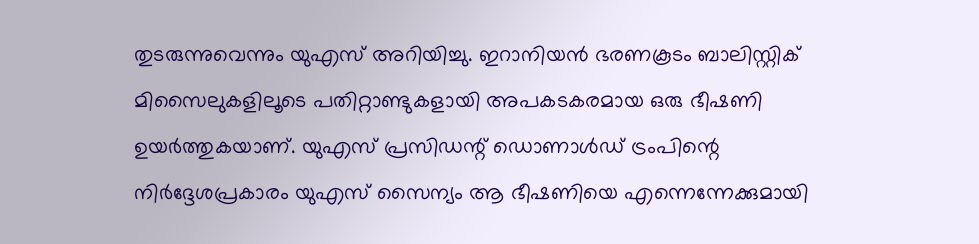തുടരുന്നുവെന്നും യുഎസ് അറിയിച്ചു. ഇറാനിയൻ ഭരണകൂടം ബാലിസ്റ്റിക് മിസൈലുകളിലൂടെ പതിറ്റാണ്ടുകളായി അപകടകരമായ ഒരു ഭീഷണി ഉയർത്തുകയാണ്. യുഎസ് പ്രസിഡന്റ് ഡൊണാൾഡ് ട്രംപിന്റെ നിർദ്ദേശപ്രകാരം യുഎസ് സൈന്യം ആ ഭീഷണിയെ എന്നെന്നേക്കുമായി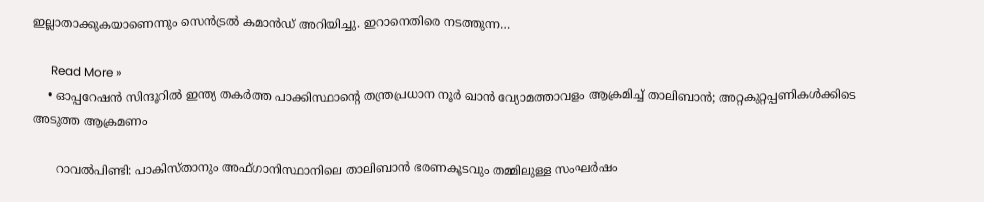ഇല്ലാതാക്കുകയാണെന്നും സെൻട്രൽ കമാൻഡ് അറിയിച്ചു. ഇറാനെതിരെ നടത്തുന്ന…

      Read More »
    • ഓപ്പറേഷൻ സിന്ദൂറിൽ ഇന്ത്യ തകർത്ത പാക്കിസ്ഥാന്റെ തന്ത്രപ്രധാന നൂർ ഖാൻ വ്യോമത്താവളം ആക്രമിച്ച് താലിബാൻ; അറ്റകുറ്റപ്പണികൾക്കിടെ അടുത്ത ആക്രമണം

      റാവൽപിണ്ടി: പാകിസ്താനും അഫ്ഗാനിസ്ഥാനിലെ താലിബാൻ ഭരണകൂടവും തമ്മിലുള്ള സംഘർഷം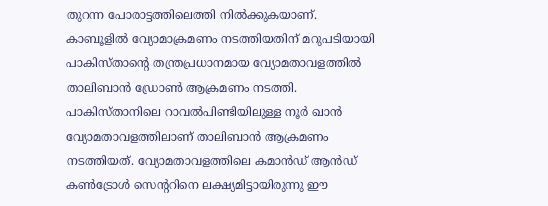തുറന്ന പോരാട്ടത്തിലെത്തി നിൽക്കുകയാണ്. കാബൂളിൽ വ്യോമാക്രമണം നടത്തിയതിന് മറുപടിയായി പാകിസ്താന്റെ തന്ത്രപ്രധാനമായ വ്യോമതാവളത്തിൽ താലിബാൻ ഡ്രോൺ ആക്രമണം നടത്തി. പാകിസ്താനിലെ റാവൽപിണ്ടിയിലുള്ള നൂർ ഖാൻ വ്യോമതാവളത്തിലാണ് താലിബാൻ ആക്രമണം നടത്തിയത്. വ്യോമതാവളത്തിലെ കമാൻഡ് ആൻഡ് കൺട്രോൾ സെന്ററിനെ ലക്ഷ്യമിട്ടായിരുന്നു ഈ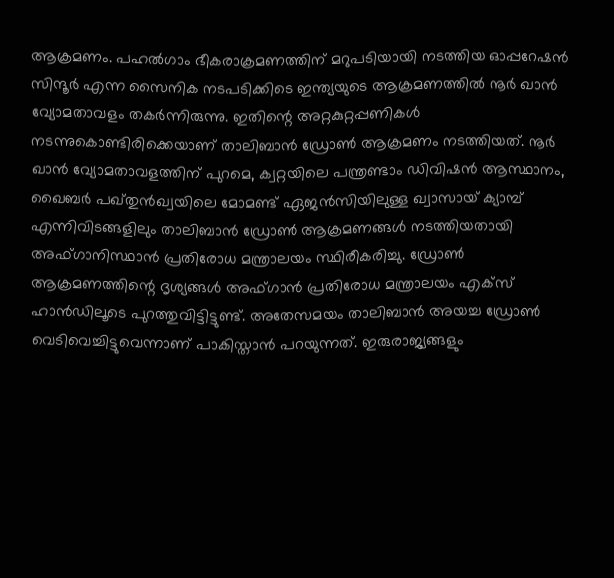ആക്രമണം. പഹൽഗാം ഭീകരാക്രമണത്തിന് മറുപടിയായി നടത്തിയ ഓപ്പറേഷൻ സിന്ദൂർ എന്ന സൈനിക നടപടിക്കിടെ ഇന്ത്യയുടെ ആക്രമണത്തിൽ നൂർ ഖാൻ വ്യോമതാവളം തകർന്നിരുന്നു. ഇതിന്റെ അറ്റകുറ്റപ്പണികൾ നടന്നുകൊണ്ടിരിക്കെയാണ് താലിബാൻ ഡ്രോൺ ആക്രമണം നടത്തിയത്. നൂർ ഖാൻ വ്യോമതാവളത്തിന് പുറമെ, ക്വറ്റയിലെ പന്ത്രണ്ടാം ഡിവിഷൻ ആസ്ഥാനം, ഖൈബർ പഖ്തുൻഖ്വയിലെ മോമണ്ട് ഏജൻസിയിലുള്ള ഖ്വാസായ് ക്യാമ്പ് എന്നിവിടങ്ങളിലും താലിബാൻ ഡ്രോൺ ആക്രമണങ്ങൾ നടത്തിയതായി അഫ്ഗാനിസ്ഥാൻ പ്രതിരോധ മന്ത്രാലയം സ്ഥിരീകരിച്ചു. ഡ്രോൺ ആക്രമണത്തിന്റെ ദൃശ്യങ്ങൾ അഫ്ഗാൻ പ്രതിരോധ മന്ത്രാലയം എക്‌സ് ഹാൻഡിലൂടെ പുറത്തുവിട്ടിട്ടുണ്ട്. അതേസമയം താലിബാൻ അയച്ച ഡ്രോൺ വെടിവെച്ചിട്ടുവെന്നാണ് പാകിസ്താൻ പറയുന്നത്. ഇരുരാജ്യങ്ങളും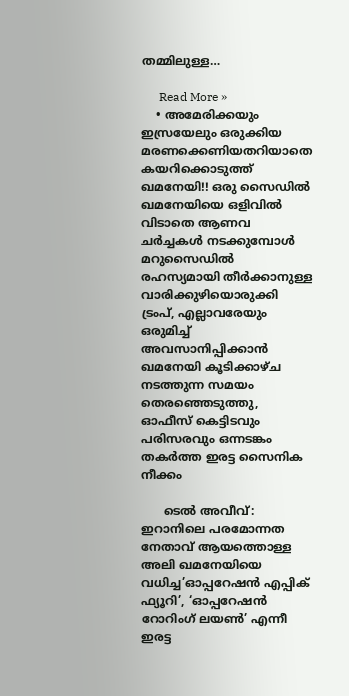തമ്മിലുള്ള…

      Read More »
    • അമേരിക്കയും ഇസ്രയേലും ഒരുക്കിയ മരണക്കെണിയതറിയാതെ കയറിക്കൊടുത്ത് ഖമനേയി!! ഒരു സൈഡിൽ ഖമനേയിയെ ഒളിവിൽ വിടാതെ ആണവ ചർച്ചകൾ നടക്കുമ്പോൾ മറുസൈഡിൽ രഹസ്യമായി തീർക്കാനുള്ള വാരിക്കുഴിയൊരുക്കി ട്രംപ്, എല്ലാവരേയും ഒരുമിച്ച് അവസാനിപ്പിക്കാൻ ഖമനേയി കൂടിക്കാഴ്ച നടത്തുന്ന സമയം തെരഞ്ഞെടുത്തു, ഓഫീസ് കെട്ടിടവും പരിസരവും ഒന്നടങ്കം തകർത്ത ഇരട്ട സൈനിക നീക്കം

      ടെൽ അവീവ്: ഇറാനിലെ പരമോന്നത നേതാവ് ആയത്തൊള്ള അലി ഖമനേയിയെ വധിച്ച’ഓപ്പറേഷൻ എപ്പിക് ഫ്യൂറി’, ‘ഓപ്പറേഷൻ റോറിംഗ് ലയൺ’ എന്നീ ഇരട്ട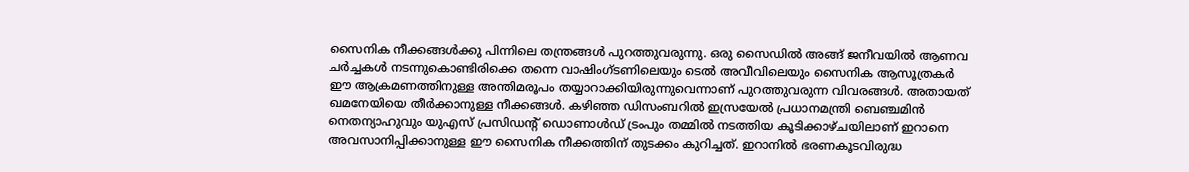സൈനിക നീക്കങ്ങൾക്കു പിന്നിലെ തന്ത്രങ്ങൾ പുറത്തുവരുന്നു. ഒരു സൈഡിൽ അങ്ങ് ജനീവയിൽ ആണവ ചർച്ചകൾ നടന്നുകൊണ്ടിരിക്കെ തന്നെ വാഷിംഗ്ടണിലെയും ടെൽ അവീവിലെയും സൈനിക ആസൂത്രകർ ഈ ആക്രമണത്തിനുള്ള അന്തിമരൂപം തയ്യാറാക്കിയിരുന്നുവെന്നാണ് പുറത്തുവരുന്ന വിവരങ്ങൾ. അതായത് ഖമനേയിയെ തീർക്കാനുള്ള നീക്കങ്ങൾ. കഴിഞ്ഞ ഡിസംബറിൽ ഇസ്രയേൽ പ്രധാനമന്ത്രി ബെഞ്ചമിൻ നെതന്യാഹുവും യുഎസ് പ്രസിഡന്റ് ഡൊണാൾഡ് ട്രംപും തമ്മിൽ നടത്തിയ കൂടിക്കാഴ്ചയിലാണ് ഇറാനെ അവസാനിപ്പിക്കാനുള്ള ഈ സൈനിക നീക്കത്തിന് തുടക്കം കുറിച്ചത്. ഇറാനിൽ ഭരണകൂടവിരുദ്ധ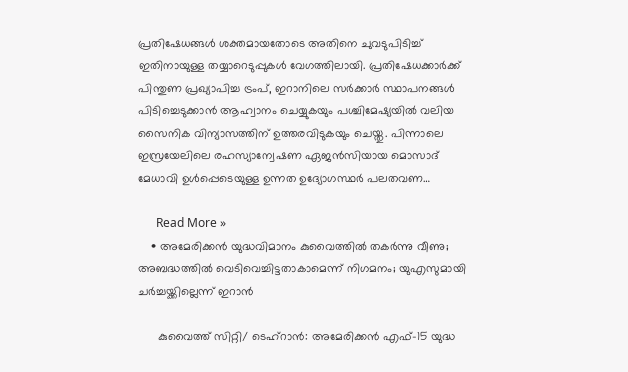പ്രതിഷേധങ്ങൾ ശക്തമായതോടെ അതിനെ ചുവടുപിടിച്ച് ഇതിനായുള്ള തയ്യാറെടുപ്പുകൾ വേഗത്തിലായി. പ്രതിഷേധക്കാർക്ക് പിന്തുണ പ്രഖ്യാപിച്ച ട്രംപ്, ഇറാനിലെ സർക്കാർ സ്ഥാപനങ്ങൾ പിടിച്ചെടുക്കാൻ ആഹ്വാനം ചെയ്യുകയും പശ്ചിമേഷ്യയിൽ വലിയ സൈനിക വിന്യാസത്തിന് ഉത്തരവിടുകയും ചെയ്തു. പിന്നാലെ ഇസ്രയേലിലെ രഹസ്യാന്വേഷണ ഏജൻസിയായ മൊസാദ് മേധാവി ഉൾപ്പെടെയുള്ള ഉന്നത ഉദ്യോഗസ്ഥർ പലതവണ…

      Read More »
    • അമേരിക്കൻ യുദ്ധവിമാനം കുവൈത്തിൽ തകർന്നു വീണു; അബദ്ധത്തിൽ വെടിവെച്ചിട്ടതാകാമെന്ന് നിഗമനം; യുഎസുമായി ചർച്ചയ്ക്കില്ലെന്ന് ഇറാൻ

      കുവൈത്ത് സിറ്റി/ ടെഹ്‌റാൻ: അമേരിക്കൻ എഫ്-15 യുദ്ധ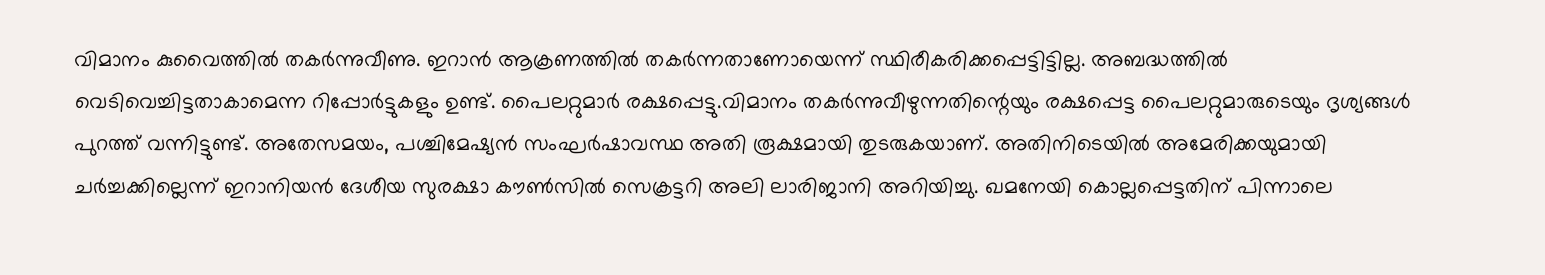വിമാനം കുവൈത്തിൽ തകർന്നുവീണു. ഇറാൻ ആക്രണത്തിൽ തകർന്നതാണോയെന്ന് സ്ഥിരീകരിക്കപ്പെട്ടിട്ടില്ല. അബദ്ധത്തിൽ വെടിവെച്ചിട്ടതാകാമെന്ന റിപ്പോർട്ടുകളും ഉണ്ട്. പൈലറ്റുമാർ രക്ഷപ്പെട്ടു.വിമാനം തകർന്നുവീഴുന്നതിന്റെയും രക്ഷപ്പെട്ട പൈലറ്റുമാരുടെയും ദൃശ്യങ്ങൾ പുറത്ത് വന്നിട്ടുണ്ട്. അതേസമയം, പശ്ചിമേഷ്യൻ സംഘർഷാവസ്ഥ അതി രൂക്ഷമായി തുടരുകയാണ്. അതിനിടെയിൽ അമേരിക്കയുമായി ചർച്ചക്കില്ലെന്ന് ഇറാനിയൻ ദേശീയ സുരക്ഷാ കൗൺസിൽ സെക്രട്ടറി അലി ലാരിജാനി അറിയിച്ചു. ഖമനേയി കൊല്ലപ്പെട്ടതിന് പിന്നാലെ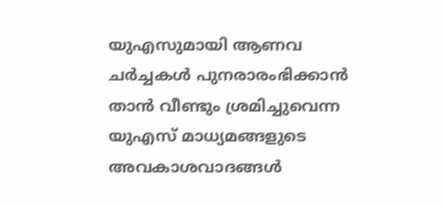യുഎസുമായി ആണവ ചർച്ചകൾ പുനരാരംഭിക്കാൻ താൻ വീണ്ടും ശ്രമിച്ചുവെന്ന യുഎസ് മാധ്യമങ്ങളുടെ അവകാശവാദങ്ങൾ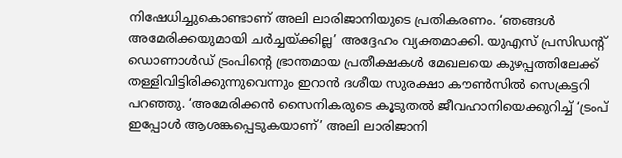നിഷേധിച്ചുകൊണ്ടാണ് അലി ലാരിജാനിയുടെ പ്രതികരണം. ‘ഞങ്ങൾ അമേരിക്കയുമായി ചർച്ചയ്ക്കില്ല’ അദ്ദേഹം വ്യക്തമാക്കി. യുഎസ് പ്രസിഡന്റ് ഡൊണാൾഡ് ട്രംപിന്റെ ഭ്രാന്തമായ പ്രതീക്ഷകൾ മേഖലയെ കുഴപ്പത്തിലേക്ക് തള്ളിവിട്ടിരിക്കുന്നുവെന്നും ഇറാൻ ദശീയ സുരക്ഷാ കൗൺസിൽ സെക്രട്ടറി പറഞ്ഞു. ‘അമേരിക്കൻ സൈനികരുടെ കൂടുതൽ ജീവഹാനിയെക്കുറിച്ച് ‘ട്രംപ് ഇപ്പോൾ ആശങ്കപ്പെടുകയാണ്’ അലി ലാരിജാനി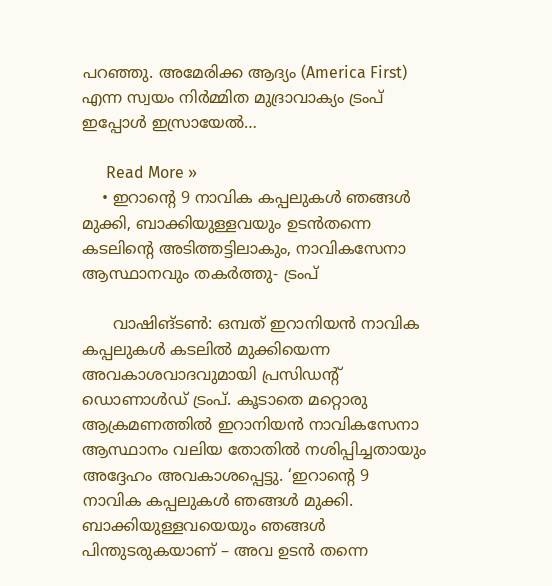പറഞ്ഞു. അമേരിക്ക ആദ്യം (America First) എന്ന സ്വയം നിർമ്മിത മുദ്രാവാക്യം ട്രംപ് ഇപ്പോൾ ഇസ്രായേൽ…

      Read More »
    • ഇറാന്റെ 9 നാവിക കപ്പലുകൾ ഞങ്ങൾ മുക്കി, ബാക്കിയുള്ളവയും ഉടൻതന്നെ കടലിന്റെ അടിത്തട്ടിലാകും, നാവികസേനാ ആസ്ഥാനവും തകർത്തു- ട്രംപ്

      വാഷിങ്ടൺ: ഒമ്പത് ഇറാനിയൻ നാവിക കപ്പലുകൾ കടലിൽ മുക്കിയെന്ന അവകാശവാദവുമായി പ്രസിഡന്റ് ഡൊണാൾഡ് ട്രംപ്. കൂടാതെ മറ്റൊരു ആക്രമണത്തിൽ ഇറാനിയൻ നാവികസേനാ ആസ്ഥാനം വലിയ തോതിൽ നശിപ്പിച്ചതായും അദ്ദേഹം അവകാശപ്പെട്ടു. ‘ഇറാന്റെ 9 നാവിക കപ്പലുകൾ ഞങ്ങൾ മുക്കി. ബാക്കിയുള്ളവയെയും ഞങ്ങൾ പിന്തുടരുകയാണ് – അവ ഉടൻ തന്നെ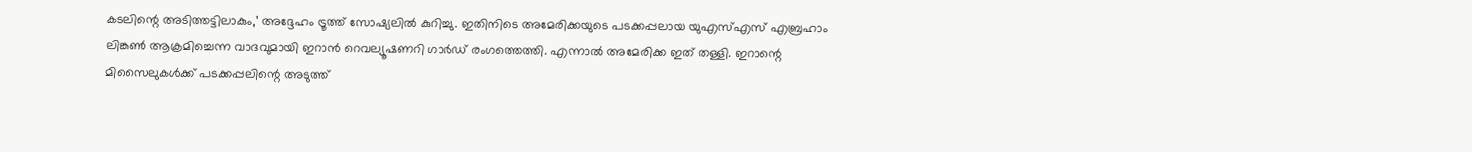കടലിന്റെ അടിത്തട്ടിലാകും,’ അദ്ദേഹം ട്രൂത്ത് സോഷ്യലിൽ കുറിച്ചു. ഇതിനിടെ അമേരിക്കയുടെ പടക്കപ്പലായ യുഎസ്എസ് എബ്രഹാം ലിങ്കൺ ആക്രമിച്ചെന്ന വാദവുമായി ഇറാൻ റെവല്യൂഷണറി ഗാർഡ് രംഗത്തെത്തി. എന്നാൽ അമേരിക്ക ഇത് തള്ളി. ഇറാന്റെ മിസൈലുകൾക്ക് പടക്കപ്പലിന്റെ അടുത്ത്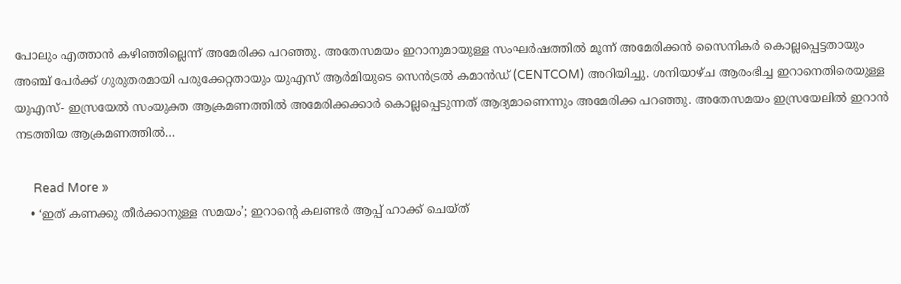പോലും എത്താൻ കഴിഞ്ഞില്ലെന്ന് അമേരിക്ക പറഞ്ഞു. അതേസമയം ഇറാനുമായുള്ള സംഘർഷത്തിൽ മൂന്ന് അമേരിക്കൻ സൈനികർ കൊല്ലപ്പെട്ടതായും അഞ്ച് പേർക്ക് ഗുരുതരമായി പരുക്കേറ്റതായും യുഎസ് ആർമിയുടെ സെൻട്രൽ കമാൻഡ് (CENTCOM) അറിയിച്ചു. ശനിയാഴ്ച ആരംഭിച്ച ഇറാനെതിരെയുള്ള യുഎസ്- ഇസ്രയേൽ സംയുക്ത ആക്രമണത്തിൽ അമേരിക്കക്കാർ കൊല്ലപ്പെടുന്നത് ആദ്യമാണെന്നും അമേരിക്ക പറഞ്ഞു. അതേസമയം ഇസ്രയേലിൽ ഇറാൻ നടത്തിയ ആക്രമണത്തിൽ…

      Read More »
    • ‘ഇത് കണക്കു തീര്‍ക്കാനുള്ള സമയം’; ഇറാന്റെ കലണ്ടര്‍ ആപ്പ് ഹാക്ക് ചെയ്ത്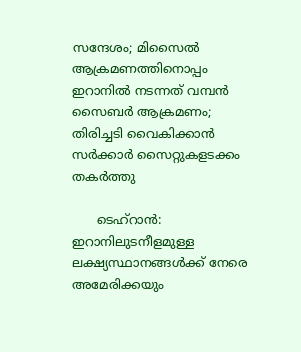സന്ദേശം; മിസൈല്‍ ആക്രമണത്തിനൊപ്പം ഇറാനില്‍ നടന്നത് വമ്പന്‍ സൈബര്‍ ആക്രമണം; തിരിച്ചടി വൈകിക്കാന്‍ സര്‍ക്കാര്‍ സൈറ്റുകളടക്കം തകര്‍ത്തു

      ടെഹ്‌റാന്‍: ഇറാനിലുടനീളമുള്ള ലക്ഷ്യസ്ഥാനങ്ങള്‍ക്ക് നേരെ അമേരിക്കയും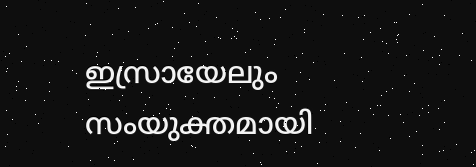ഇസ്രായേലും സംയുക്തമായി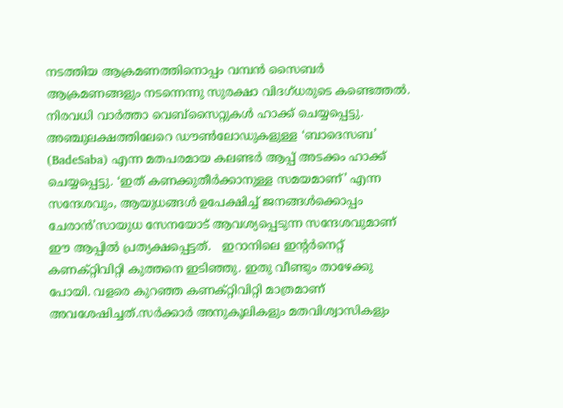നടത്തിയ ആക്രമണത്തിനൊപ്പം വമ്പന്‍ സൈബര്‍ ആക്രമണങ്ങളും നടന്നെന്നു സുരക്ഷാ വിദഗ്ധരുടെ കണ്ടെത്തല്‍. നിരവധി വാര്‍ത്താ വെബ്‌സൈറ്റുകള്‍ ഹാക്ക് ചെയ്യപ്പെട്ടു. അഞ്ചുലക്ഷത്തിലേറെ ഡൗണ്‍ലോഡുകളുള്ള ‘ബാദെസബ’ (BadeSaba) എന്ന മതപരമായ കലണ്ടര്‍ ആപ്പ് അടക്കം ഹാക്ക് ചെയ്യപ്പെട്ടു. ‘ഇത് കണക്കുതീര്‍ക്കാനുള്ള സമയമാണ്’ എന്ന സന്ദേശവും, ആയുധങ്ങള്‍ ഉപേക്ഷിച്ച് ജനങ്ങള്‍ക്കൊപ്പം ചേരാന്‍’സായുധ സേനയോട് ആവശ്യപ്പെടുന്ന സന്ദേശവുമാണ് ഈ ആപ്പില്‍ പ്രത്യക്ഷപ്പെട്ടത്.   ഇറാനിലെ ഇന്റര്‍നെറ്റ് കണക്റ്റിവിറ്റി കുത്തനെ ഇടിഞ്ഞു. ഇതു വീണ്ടും താഴേക്കു പോയി. വളരെ കുറഞ്ഞ കണക്റ്റിവിറ്റി മാത്രമാണ് അവശേഷിച്ചത്.സര്‍ക്കാര്‍ അനുകൂലികളും മതവിശ്വാസികളും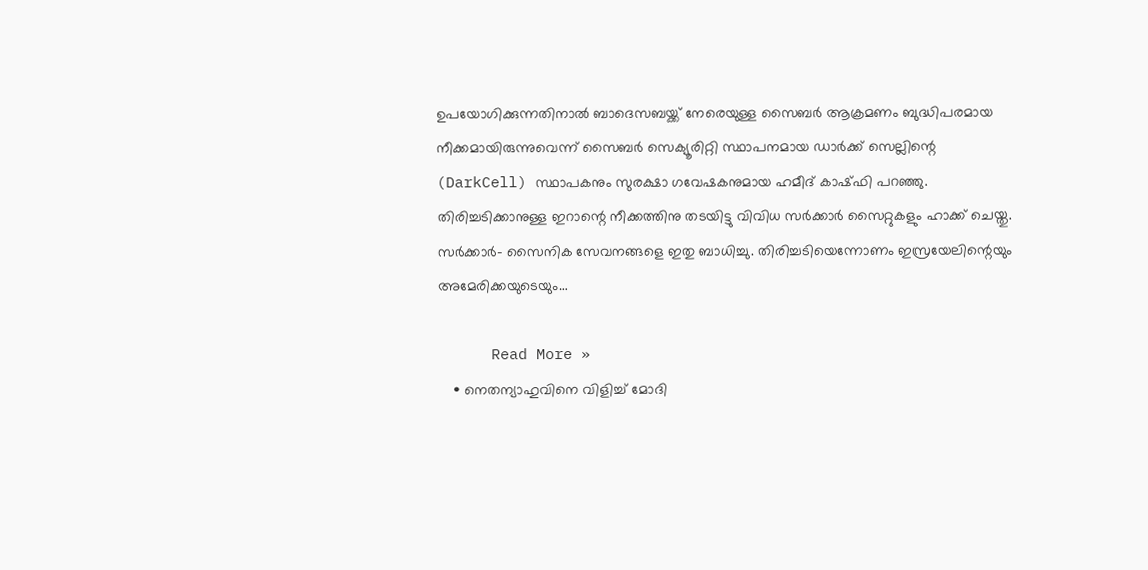ഉപയോഗിക്കുന്നതിനാല്‍ ബാദെസബയ്ക്ക് നേരെയുള്ള സൈബര്‍ ആക്രമണം ബുദ്ധിപരമായ നീക്കമായിരുന്നുവെന്ന് സൈബര്‍ സെക്യൂരിറ്റി സ്ഥാപനമായ ഡാര്‍ക്ക് സെല്ലിന്റെ (DarkCell) സ്ഥാപകനും സുരക്ഷാ ഗവേഷകനുമായ ഹമീദ് കാഷ്ഫി പറഞ്ഞു. തിരിച്ചടിക്കാനുള്ള ഇറാന്റെ നീക്കത്തിനു തടയിട്ടു വിവിധ സര്‍ക്കാര്‍ സൈറ്റുകളും ഹാക്ക് ചെയ്തു. സര്‍ക്കാര്‍- സൈനിക സേവനങ്ങളെ ഇതു ബാധിച്ചു. തിരിച്ചടിയെന്നോണം ഇസ്രയേലിന്റെയും അമേരിക്കയുടെയും…

      Read More »
    • നെതന്യാഹുവിനെ വിളിച്ച് മോദി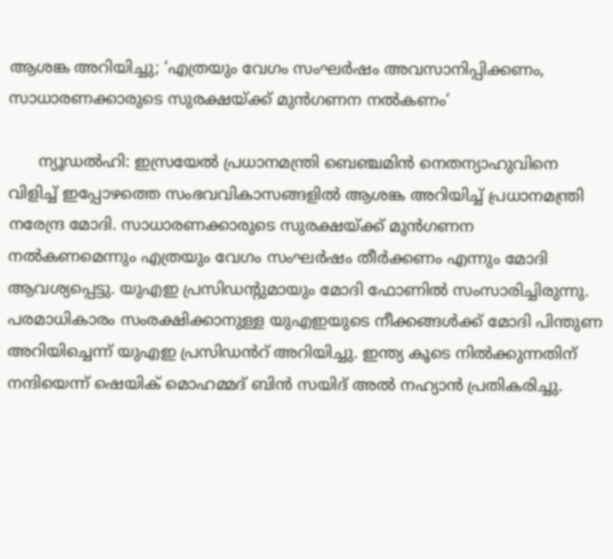ആശങ്ക അറിയിച്ചു; ‘എത്രയും വേഗം സംഘർഷം അവസാനിപ്പിക്കണം, സാധാരണക്കാരുടെ സുരക്ഷയ്ക്ക് മുൻഗണന നൽകണം‘

      ന്യൂഡൽഹി: ഇസ്രയേൽ പ്രധാനമന്ത്രി ബെഞ്ചമിൻ നെതന്യാഹുവിനെ വിളിച്ച് ഇപ്പോഴത്തെ സംഭവവികാസങ്ങളിൽ ആശങ്ക അറിയിച്ച് പ്രധാനമന്ത്രി നരേന്ദ്ര മോദി. സാധാരണക്കാരുടെ സുരക്ഷയ്ക്ക് മുൻഗണന നൽകണമെന്നും എത്രയും വേഗം സംഘർഷം തീർക്കണം എന്നും മോദി ആവശ്യപ്പെട്ടു. യുഎഇ പ്രസിഡന്റുമായും മോദി ഫോണിൽ സംസാരിച്ചിരുന്നു. പരമാധികാരം സംരക്ഷിക്കാനുള്ള യുഎഇയുടെ നീക്കങ്ങൾക്ക് മോദി പിന്തുണ അറിയിച്ചെന്ന് യുഎഇ പ്രസിഡൻറ് അറിയിച്ചു. ഇന്ത്യ കൂടെ നിൽക്കുന്നതിന് നന്ദിയെന്ന് ഷെയിക് മൊഹമ്മദ് ബിൻ സയിദ് അൽ നഹ്യാൻ പ്രതികരിച്ചു.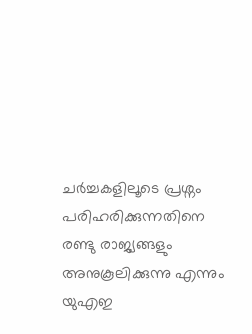ചർച്ചകളിലൂടെ പ്രശ്നം പരിഹരിക്കുന്നതിനെ രണ്ടു രാജ്യങ്ങളും അനുകൂലിക്കുന്നു എന്നും യുഎഇ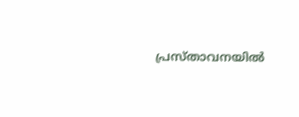പ്രസ്താവനയിൽ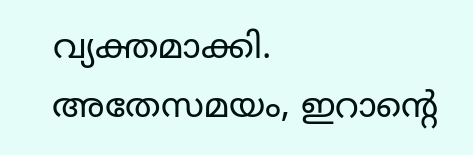വ്യക്തമാക്കി. അതേസമയം, ഇറാന്റെ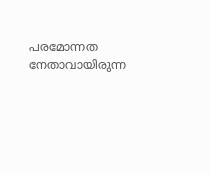പരമോന്നത നേതാവായിരുന്ന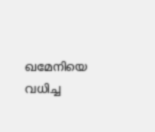ഖമേനിയെ വധിച്ച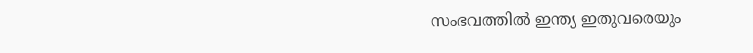സംഭവത്തിൽ ഇന്ത്യ ഇതുവരെയും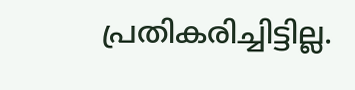പ്രതികരിച്ചിട്ടില്ല.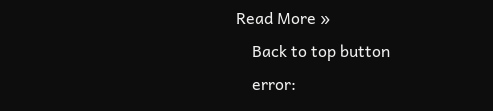Read More »
    Back to top button
    error: